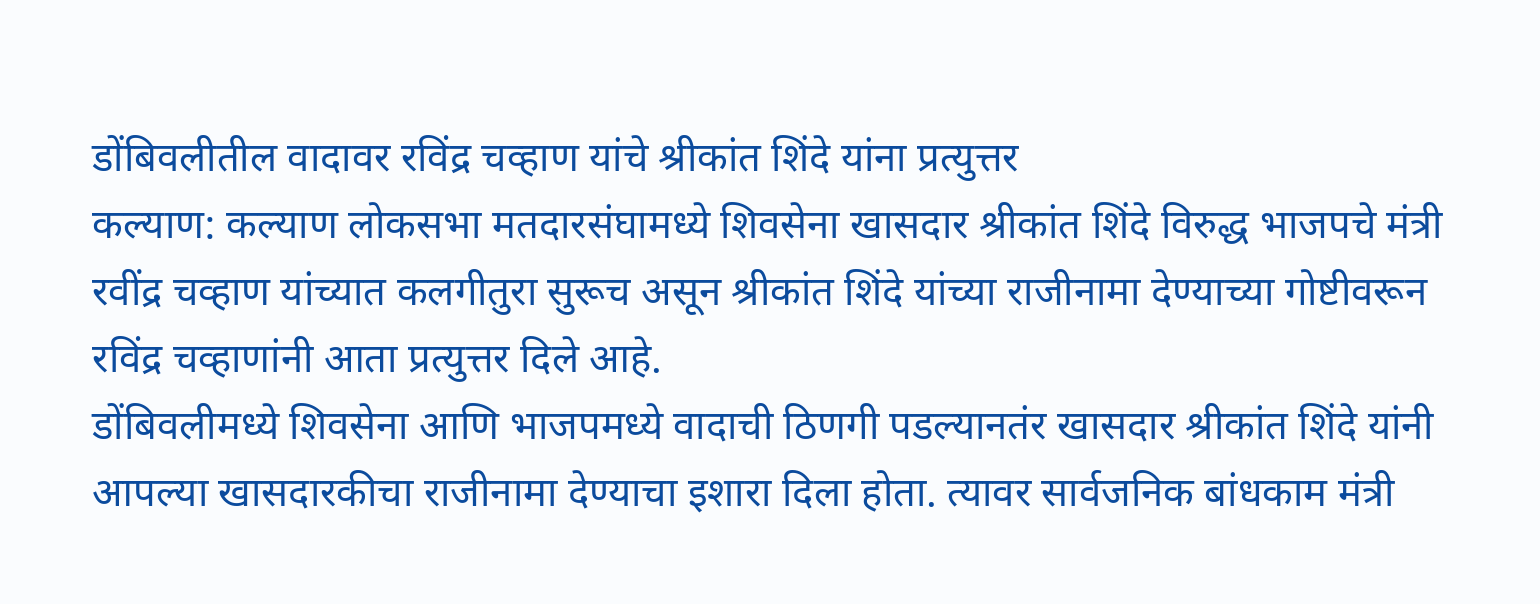डोंबिवलीतील वादावर रविंद्र चव्हाण यांचे श्रीकांत शिंदे यांना प्रत्युत्तर
कल्याण: कल्याण लोकसभा मतदारसंघामध्ये शिवसेना खासदार श्रीकांत शिंदे विरुद्ध भाजपचे मंत्री रवींद्र चव्हाण यांच्यात कलगीतुरा सुरूच असून श्रीकांत शिंदे यांच्या राजीनामा देण्याच्या गोष्टीवरून रविंद्र चव्हाणांनी आता प्रत्युत्तर दिले आहे.
डोंबिवलीमध्ये शिवसेना आणि भाजपमध्ये वादाची ठिणगी पडल्यानतंर खासदार श्रीकांत शिंदे यांनी आपल्या खासदारकीचा राजीनामा देण्याचा इशारा दिला होता. त्यावर सार्वजनिक बांधकाम मंत्री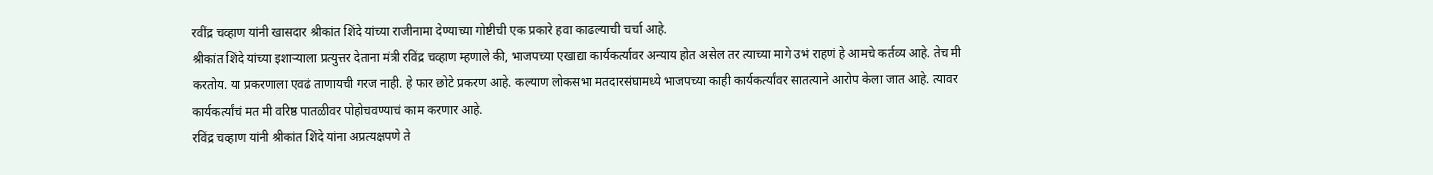रवींद्र चव्हाण यांनी खासदार श्रीकांत शिंदे यांच्या राजीनामा देण्याच्या गोष्टीची एक प्रकारे हवा काढल्याची चर्चा आहे.
श्रीकांत शिंदे यांच्या इशाऱ्याला प्रत्युत्तर देताना मंत्री रविंद्र चव्हाण म्हणाले की, भाजपच्या एखाद्या कार्यकर्त्यावर अन्याय होत असेल तर त्याच्या मागे उभं राहणं हे आमचे कर्तव्य आहे. तेच मी करतोय. या प्रकरणाला एवढं ताणायची गरज नाही. हे फार छोटे प्रकरण आहे. कल्याण लोकसभा मतदारसंघामध्ये भाजपच्या काही कार्यकर्त्यांवर सातत्याने आरोप केला जात आहे. त्यावर कार्यकर्त्यांचं मत मी वरिष्ठ पातळीवर पोहोचवण्याचं काम करणार आहे.
रविंद्र चव्हाण यांनी श्रीकांत शिंदे यांना अप्रत्यक्षपणे ते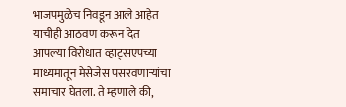भाजपमुळेच निवडून आले आहेत याचीही आठवण करून देत आपल्या विरोधात व्हाट्सएपच्या माध्यमातून मेसेजेस पसरवणाऱ्यांचा समाचार घेतला. ते म्हणाले की,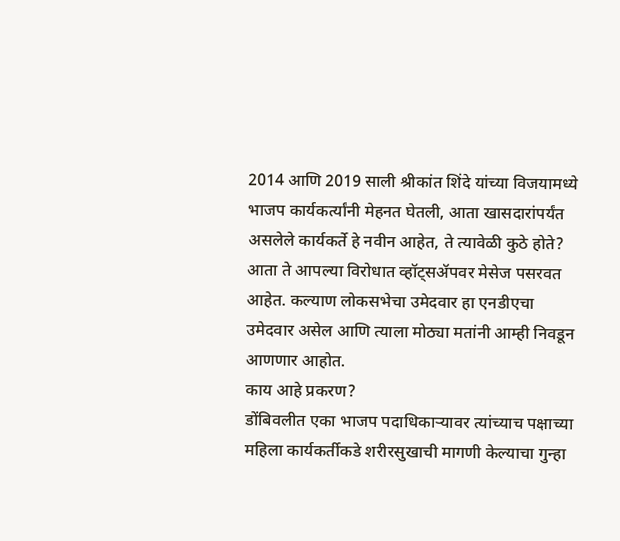2014 आणि 2019 साली श्रीकांत शिंदे यांच्या विजयामध्ये भाजप कार्यकर्त्यांनी मेहनत घेतली, आता खासदारांपर्यंत असलेले कार्यकर्ते हे नवीन आहेत, ते त्यावेळी कुठे होते? आता ते आपल्या विरोधात व्हॉट्सॲपवर मेसेज पसरवत आहेत. कल्याण लोकसभेचा उमेदवार हा एनडीएचा उमेदवार असेल आणि त्याला मोठ्या मतांनी आम्ही निवडून आणणार आहोत.
काय आहे प्रकरण?
डोंबिवलीत एका भाजप पदाधिकाऱ्यावर त्यांच्याच पक्षाच्या महिला कार्यकर्तीकडे शरीरसुखाची मागणी केल्याचा गुन्हा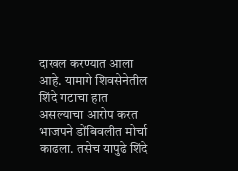दाखल करण्यात आला आहे. यामागे शिवसेनेतील शिंदे गटाचा हात असल्याचा आरोप करत भाजपने डोंबिवलीत मोर्चा काढला. तसेच यापुढे शिंदे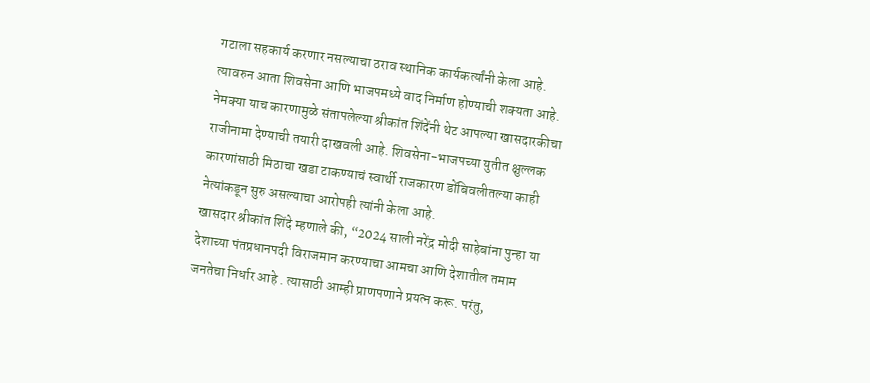गटाला सहकार्य करणार नसल्याचा ठराव स्थानिक कार्यकर्त्यांनी केला आहे. त्यावरुन आता शिवसेना आणि भाजपमध्ये वाद निर्माण होण्याची शक्यता आहे.
नेमक्या याच कारणामुळे संतापलेल्या श्रीकांत शिंदेंनी थेट आपल्या खासदारकीचा राजीनामा देण्याची तयारी दाखवली आहे. शिवसेना-भाजपच्या युतीत क्षुल्लक कारणांसाठी मिठाचा खडा टाकण्याचं स्वार्थी राजकारण डोंबिवलीतल्या काही नेत्यांकडून सुरु असल्याचा आरोपही त्यांनी केला आहे.
खासदार श्रीकांत शिंदे म्हणाले की, “2024 साली नरेंद्र मोदी साहेबांना पुन्हा या देशाच्या पंतप्रधानपदी विराजमान करण्याचा आमचा आणि देशातील तमाम जनतेचा निर्धार आहे . त्यासाठी आम्ही प्राणपणाने प्रयत्न करू. परंतु,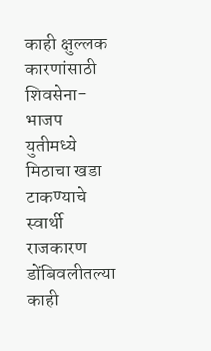काही क्षुल्लक कारणांसाठी शिवसेना-भाजप युतीमध्ये मिठाचा खडा टाकण्याचे स्वार्थी राजकारण डोंबिवलीतल्या काही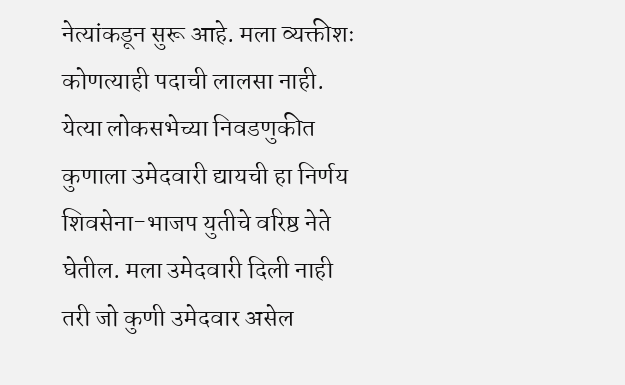नेत्यांकडून सुरू आहे. मला व्यक्तीशः कोणत्याही पदाची लालसा नाही. येत्या लोकसभेच्या निवडणुकीत कुणाला उमेदवारी द्यायची हा निर्णय शिवसेना-भाजप युतीचे वरिष्ठ नेते घेतील. मला उमेदवारी दिली नाही तरी जो कुणी उमेदवार असेल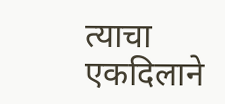त्याचा एकदिलाने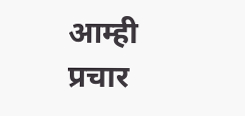आम्ही प्रचार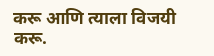करू आणि त्याला विजयी करू.